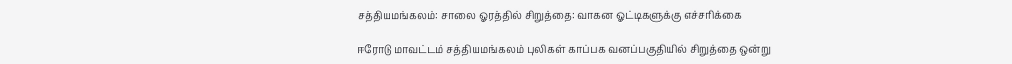சத்தியமங்கலம்: சாலை ஓரத்தில் சிறுத்தை: வாகன ஓட்டிகளுக்கு எச்சரிக்கை

ஈரோடு மாவட்டம் சத்தியமங்கலம் புலிகள் காப்பக வனப்பகுதியில் சிறுத்தை ஒன்று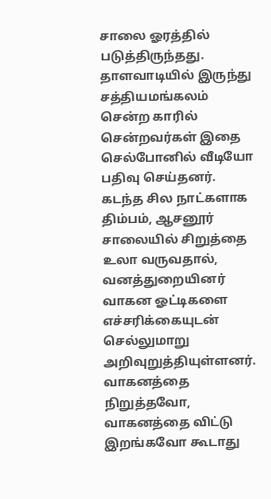சாலை ஓரத்தில் படுத்திருந்தது. தாளவாடியில் இருந்து சத்தியமங்கலம் சென்ற காரில் சென்றவர்கள் இதை செல்போனில் வீடியோ பதிவு செய்தனர். கடந்த சில நாட்களாக திம்பம், ஆசனூர் சாலையில் சிறுத்தை உலா வருவதால், வனத்துறையினர் வாகன ஓட்டிகளை எச்சரிக்கையுடன் செல்லுமாறு அறிவுறுத்தியுள்ளனர். வாகனத்தை நிறுத்தவோ, வாகனத்தை விட்டு இறங்கவோ கூடாது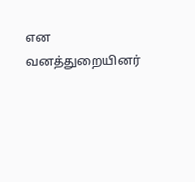என வனத்துறையினர்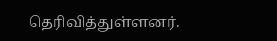தெரிவித்துள்ளனர்.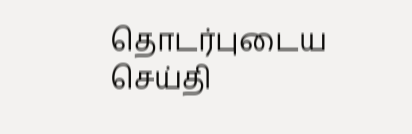தொடர்புடைய செய்தி